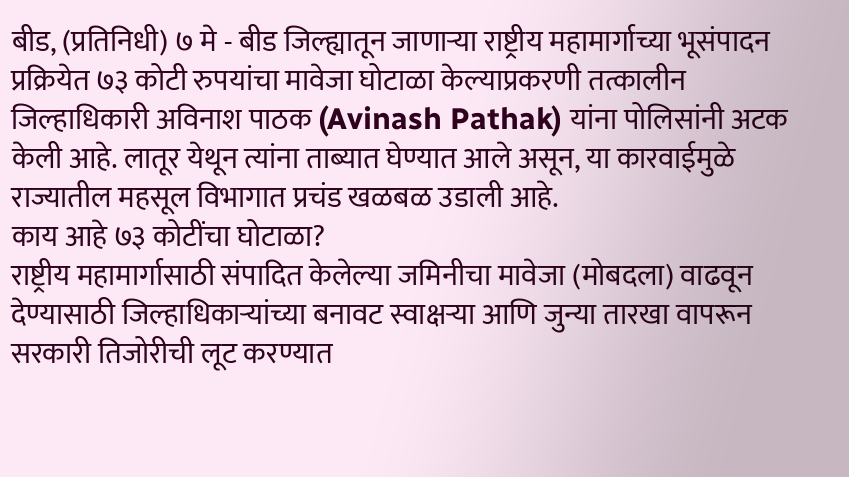बीड, (प्रतिनिधी) ७ मे - बीड जिल्ह्यातून जाणाऱ्या राष्ट्रीय महामार्गाच्या भूसंपादन प्रक्रियेत ७३ कोटी रुपयांचा मावेजा घोटाळा केल्याप्रकरणी तत्कालीन जिल्हाधिकारी अविनाश पाठक (Avinash Pathak) यांना पोलिसांनी अटक केली आहे. लातूर येथून त्यांना ताब्यात घेण्यात आले असून, या कारवाईमुळे राज्यातील महसूल विभागात प्रचंड खळबळ उडाली आहे.
काय आहे ७३ कोटींचा घोटाळा?
राष्ट्रीय महामार्गासाठी संपादित केलेल्या जमिनीचा मावेजा (मोबदला) वाढवून देण्यासाठी जिल्हाधिकाऱ्यांच्या बनावट स्वाक्षऱ्या आणि जुन्या तारखा वापरून सरकारी तिजोरीची लूट करण्यात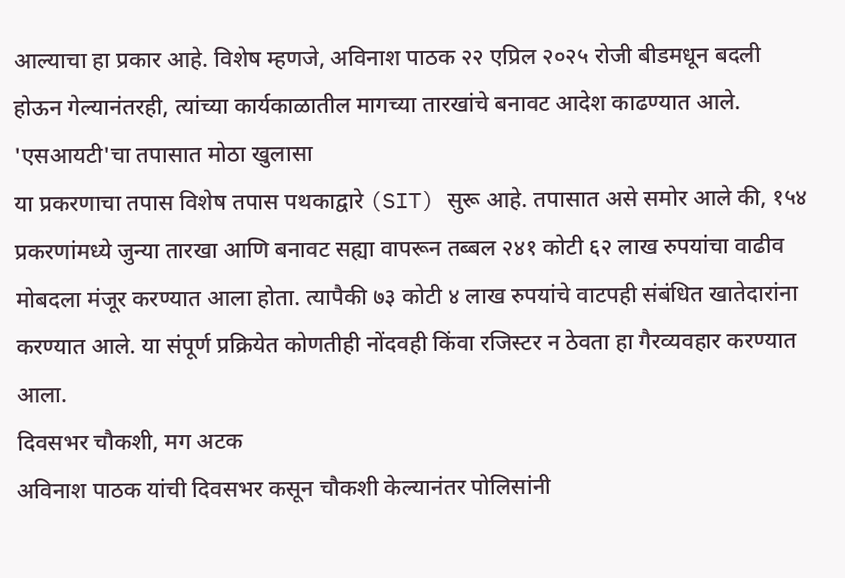आल्याचा हा प्रकार आहे. विशेष म्हणजे, अविनाश पाठक २२ एप्रिल २०२५ रोजी बीडमधून बदली होऊन गेल्यानंतरही, त्यांच्या कार्यकाळातील मागच्या तारखांचे बनावट आदेश काढण्यात आले.
'एसआयटी'चा तपासात मोठा खुलासा
या प्रकरणाचा तपास विशेष तपास पथकाद्वारे (SIT) सुरू आहे. तपासात असे समोर आले की, १५४ प्रकरणांमध्ये जुन्या तारखा आणि बनावट सह्या वापरून तब्बल २४१ कोटी ६२ लाख रुपयांचा वाढीव मोबदला मंजूर करण्यात आला होता. त्यापैकी ७३ कोटी ४ लाख रुपयांचे वाटपही संबंधित खातेदारांना करण्यात आले. या संपूर्ण प्रक्रियेत कोणतीही नोंदवही किंवा रजिस्टर न ठेवता हा गैरव्यवहार करण्यात आला.
दिवसभर चौकशी, मग अटक
अविनाश पाठक यांची दिवसभर कसून चौकशी केल्यानंतर पोलिसांनी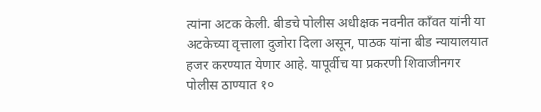त्यांना अटक केली. बीडचे पोलीस अधीक्षक नवनीत कॉंवत यांनी या अटकेच्या वृत्ताला दुजोरा दिला असून, पाठक यांना बीड न्यायालयात हजर करण्यात येणार आहे. यापूर्वीच या प्रकरणी शिवाजीनगर पोलीस ठाण्यात १०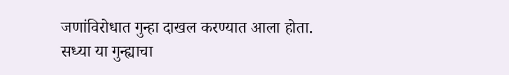जणांविरोधात गुन्हा दाखल करण्यात आला होता.
सध्या या गुन्ह्याचा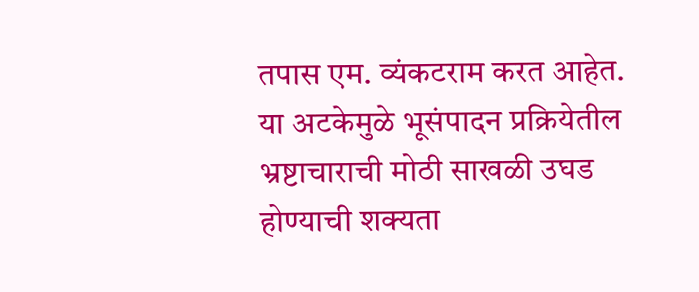तपास एम. व्यंकटराम करत आहेत. या अटकेमुळे भूसंपादन प्रक्रियेतील भ्रष्टाचाराची मोठी साखळी उघड होण्याची शक्यता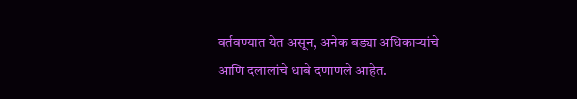वर्तवण्यात येत असून, अनेक बड्या अधिकाऱ्यांचे आणि दलालांचे धाबे दणाणले आहेत.